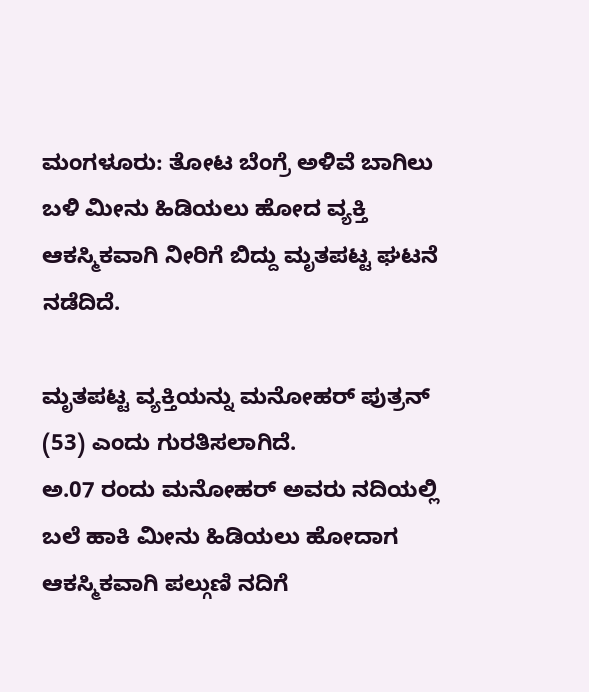ಮಂಗಳೂರು: ತೋಟ ಬೆಂಗ್ರೆ ಅಳಿವೆ ಬಾಗಿಲು ಬಳಿ ಮೀನು ಹಿಡಿಯಲು ಹೋದ ವ್ಯಕ್ತಿ ಆಕಸ್ಮಿಕವಾಗಿ ನೀರಿಗೆ ಬಿದ್ದು ಮೃತಪಟ್ಟ ಘಟನೆ ನಡೆದಿದೆ.

ಮೃತಪಟ್ಟ ವ್ಯಕ್ತಿಯನ್ನು ಮನೋಹರ್ ಪುತ್ರನ್ (53) ಎಂದು ಗುರತಿಸಲಾಗಿದೆ.
ಅ.07 ರಂದು ಮನೋಹರ್ ಅವರು ನದಿಯಲ್ಲಿ ಬಲೆ ಹಾಕಿ ಮೀನು ಹಿಡಿಯಲು ಹೋದಾಗ ಆಕಸ್ಮಿಕವಾಗಿ ಪಲ್ಗುಣಿ ನದಿಗೆ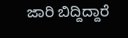ಜಾರಿ ಬಿದ್ದಿದ್ದಾರೆ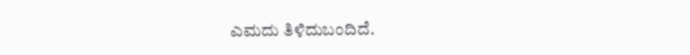ಎಮದು ತಿಳಿದುಬಂದಿದೆ.